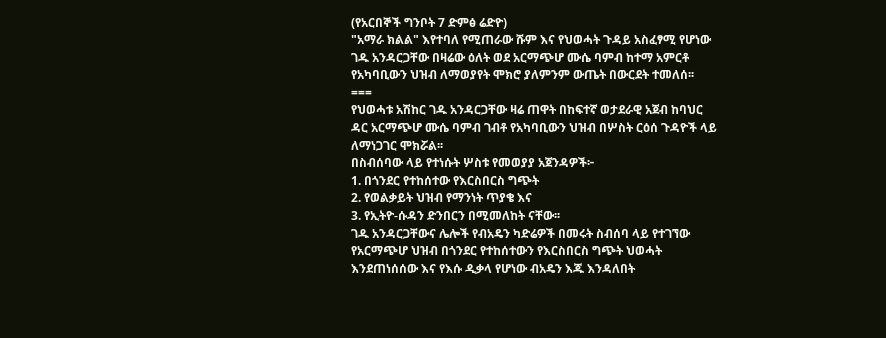(የአርበኞች ግንቦት 7 ድምፅ ሬድዮ)
"አማራ ክልል" እየተባለ የሚጠራው ሹም እና የህወሓት ጉዳይ አስፈፃሚ የሆነው ገዱ አንዳርጋቸው በዛሬው ዕለት ወደ አርማጭሆ ሙሴ ባምብ ከተማ አምርቶ የአካባቢውን ህዝብ ለማወያየት ሞክሮ ያለምንም ውጤት በውርደት ተመለሰ፡፡
===
የህወሓቱ አሽከር ገዱ አንዳርጋቸው ዛሬ ጠዋት በከፍተኛ ወታደራዊ አጀብ ከባህር ዳር አርማጭሆ ሙሴ ባምብ ገብቶ የአካባቢውን ህዝብ በሦስት ርዕሰ ጉዳዮች ላይ ለማነጋገር ሞክሯል፡፡
በስብሰባው ላይ የተነሱት ሦስቱ የመወያያ አጀንዳዎች፦
1. በጎንደር የተከሰተው የእርስበርስ ግጭት
2. የወልቃይት ህዝብ የማንነት ጥያቄ እና
3. የኢትዮ-ሱዳን ድንበርን በሚመለከት ናቸው፡፡
ገዱ አንዳርጋቸውና ሌሎች የብአዴን ካድሬዎች በመሩት ስብሰባ ላይ የተገኘው የአርማጭሆ ህዝብ በጎንደር የተከሰተውን የእርስበርስ ግጭት ህወሓት እንደጠነሰሰው እና የእሱ ዲቃላ የሆነው ብአዴን እጁ እንዳለበት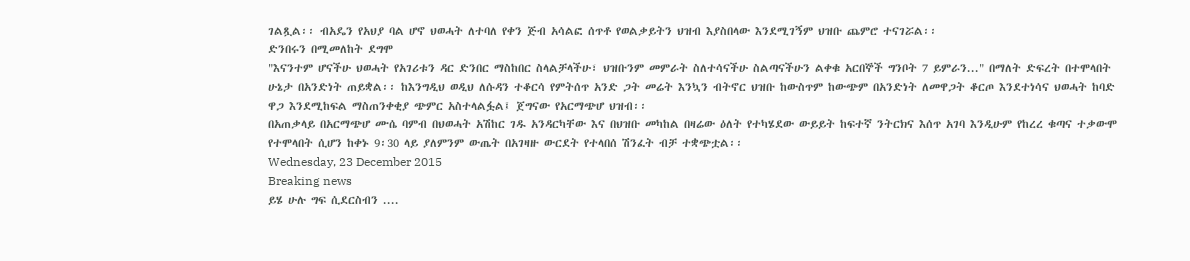ገልጿል፡፡ ብአዴን የአህያ ባል ሆኖ ህወሓት ለተባለ የቀን ጅብ አሳልፎ ሰጥቶ የወልቃይትን ህዝብ እያስበላው እንደሚገኝም ህዝቡ ጨምሮ ተናገሯል፡፡
ድንበሩን በሚመለከት ደግሞ
"እናንተም ሆናችሁ ህወሓት የአገሪቱን ዳር ድንበር ማስከበር ስላልቻላችሁ፣ ህዝቡንም መምራት ስለተሳናችሁ ስልጣናችሁን ልቀቁ አርበኞች ግንቦት 7 ይምራን..." በማለት ድፍረት በተሞላበት ሁኔታ በአንድነት ጠይቋል፡፡ ከእንግዲህ ወዲህ ለሱዳን ተቆርሳ የምትሰጥ አንድ ጋት መሬት እንኳን ብትኖር ህዝቡ ከውስጥም ከውጭም በአንድነት ለመዋጋት ቆርጦ እንደተነሳና ህወሓት ከባድ ዋጋ እንደሚከፍል ማስጠንቀቂያ ጭምር አስተላልፏል፤ ጀግናው የአርማጭሆ ህዝብ፡፡
በአጠቃላይ በአርማጭሆ ሙሴ ባምብ በህወሓት አሽከር ገዱ አንዳርካቸው እና በህዝቡ መካከል በዛሬው ዕለት የተካሄደው ውይይት ከፍተኛ ንትርክና እሰጥ አገባ እንዲሁም የከረረ ቁጣና ተቃውሞ የተሞላበት ሲሆን ከቀኑ 9፡30 ላይ ያለምንም ውጤት በአገዛዙ ውርደት የተላበሰ ሽንፈት ብቻ ተቋጭቷል፡፡
Wednesday, 23 December 2015
Breaking news
ይሄ ሁሉ ግፍ ሲደርስብን ....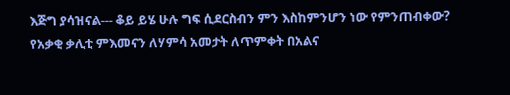እጅግ ያሳዝናል--- ቆይ ይሄ ሁሉ ግፍ ሲደርስብን ምን እስከምንሆን ነው የምንጠብቀው?
የአቃቂ ቃሊቲ ምእመናን ለሃምሳ አመታት ለጥምቀት በአልና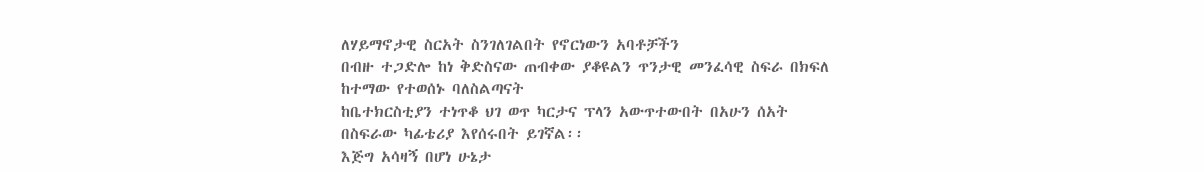ለሃይማኖታዊ ስርአት ስንገለገልበት የኖርነውን አባቶቻችን
በብዙ ተጋድሎ ከነ ቅድስናው ጠብቀው ያቆዩልን ጥንታዊ መንፈሳዊ ስፍራ በክፍለ ከተማው የተወሰኑ ባለስልጣናት
ከቤተክርስቲያን ተነጥቆ ህገ ወጥ ካርታና ፕላን አውጥተውበት በአሁን ሰአት በስፍራው ካፊቴሪያ እየሰሩበት ይገኛል፡፡
እጅግ አሳዛኝ በሆነ ሁኔታ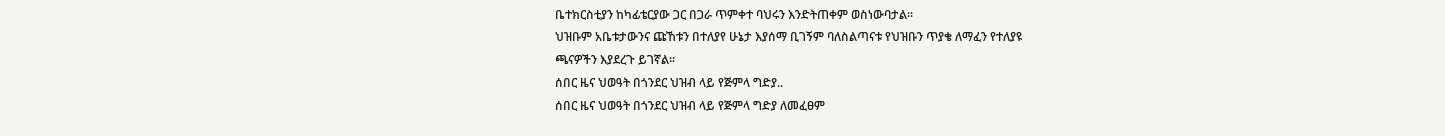ቤተክርስቲያን ከካፊቴርያው ጋር በጋራ ጥምቀተ ባህሩን እንድትጠቀም ወስነውባታል፡፡
ህዝቡም አቤቱታውንና ጩኸቱን በተለያየ ሁኔታ እያሰማ ቢገኝም ባለስልጣናቱ የህዝቡን ጥያቄ ለማፈን የተለያዩ
ጫናዎችን እያደረጉ ይገኛል፡፡
ሰበር ዜና ህወዓት በጎንደር ህዝብ ላይ የጅምላ ግድያ..
ሰበር ዜና ህወዓት በጎንደር ህዝብ ላይ የጅምላ ግድያ ለመፈፀም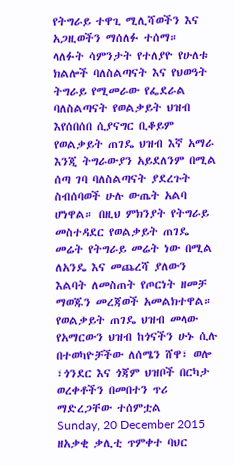የትግራይ ተዋጊ ሚሊሻወችን እና አጋዚወችን ማሰለፉ ተሰማ።
ላለፉት ሳምንታት የተለያዮ የሁለቱ ክልሎች ባለስልጣናት እና የህወዓት ትግራይ የሚመራው የፌደራል ባለስልጣናት የወልቃይት ህዝብ እየሰበሰበ ሲያናግር ቢቆይም የወልቃይት ጠገዴ ህዝብ እኛ አማራ እንጂ ትግራውያን አይደለንም በሚል ሰጣ ገባ ባለስልጣናት ያደረጉት ስብሰባወች ሁሉ ውጤት አልባ ሆነዋል። በዚህ ምክንያት የትግራይ መስተዳደር የወልቃይት ጠገዴ መሬት የትግራይ መሬት ነው በሚል ለአንዴ እና መጨረሻ ያለውን እልባት ለመስጠት የጦርነት ዘመቻ ማወጁን መረጃወች አመልክተዋል።
የወልቃይት ጠገዴ ህዝብ መላው የአማርውን ህዝብ ከጎናችን ሁኑ ሲሉ በተወካዮቻችው ለሰሜን ሸዋ፣ ወሎ ፣ጎንደር እና ጎጃም ህዝቦች በርካታ ወረቀቶችን በመበተን ጥሪ ማድረጋቸው ተሰምቷል
Sunday, 20 December 2015
ዘአቃቂ ቃሊቲ ጥምቀተ ባህር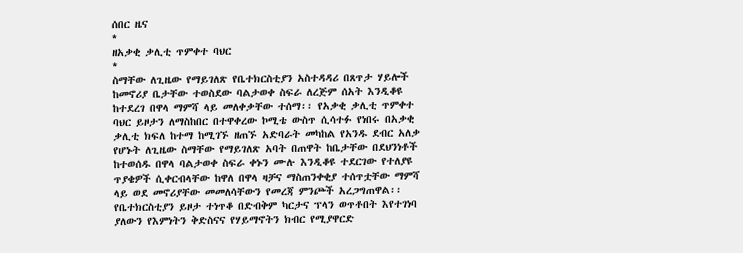ሰበር ዜና
*
ዘአቃቂ ቃሊቲ ጥምቀተ ባህር
*
ስማቸው ለጊዜው የማይገለጽ የቤተክርስቲያን አስተዳዳሪ በጸጥታ ሃይሎች ከመኖሪያ ቤታቸው ተወስደው ባልታወቀ ስፍራ ለረጅም ሰአት እንዲቆዩ ከተደረገ በዋላ ማምሻ ላይ መለቀቃቸው ተሰማ፡፡ የአቃቂ ቃሊቲ ጥምቀተ ባህር ይዞታን ለማስከበር በተዋቀረው ኮሚቴ ውስጥ ሲሳተፉ የነበሩ በአቃቂ ቃሊቲ ክፍለ ከተማ ከሚገኙ ዘጠኙ አድባራት መካከል የአንዱ ደብር አለቃ የሆኑት ለጊዜው ስማቸው የማይገለጽ አባት በጠዋት ከቤታቸው በደህንነቶች ከተወሰዱ በዋላ ባልታወቀ ስፍራ ቀኑን ሙሉ እንዲቆዩ ተደርገው የተለያዩ ጥያቄዎች ሲቀርብላቸው ከዋለ በዋላ ዛቻና ማስጠንቀቂያ ተሰጥቷቸው ማምሻ ላይ ወደ መኖሪያቸው መመለሳቸውን የመረጃ ምንጮች አረጋግጠዋል፡፡
የቤተክርስቲያን ይዞታ ተነጥቆ በድብቅም ካርታና ፕላን ወጥቶበት እየተገነባ ያለውን የእምነትን ቅድስናና የሃይማኖትን ክብር የሚያዋርድ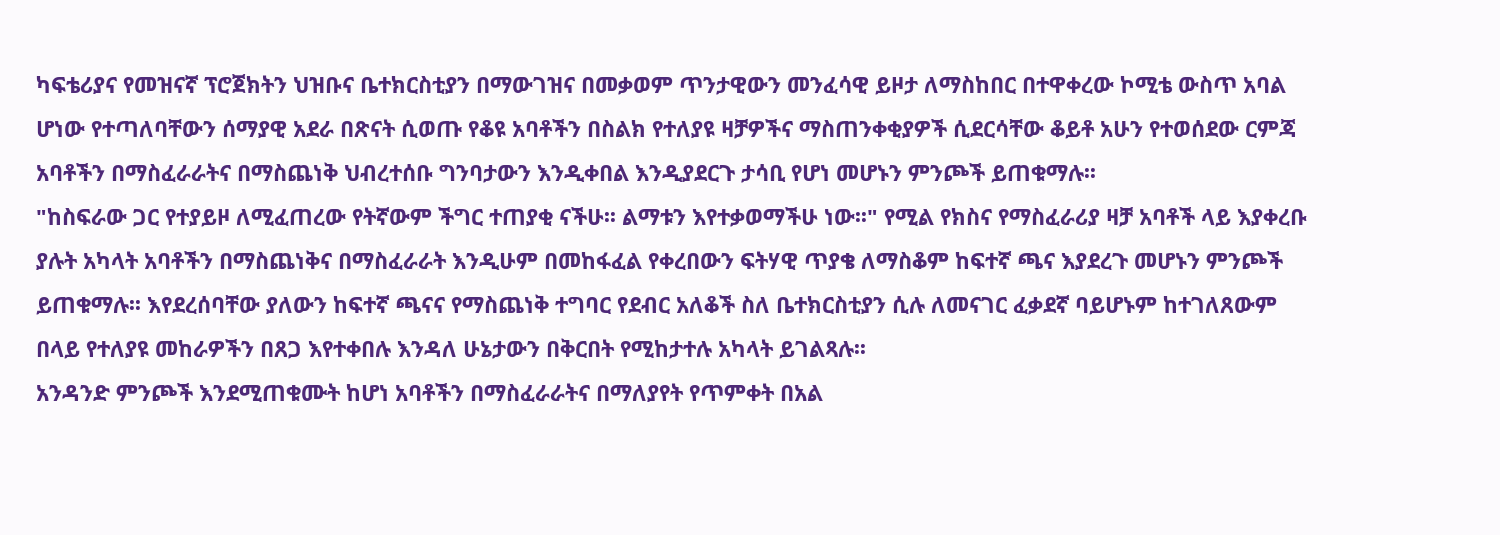ካፍቴሪያና የመዝናኛ ፕሮጀክትን ህዝቡና ቤተክርስቲያን በማውገዝና በመቃወም ጥንታዊውን መንፈሳዊ ይዞታ ለማስከበር በተዋቀረው ኮሚቴ ውስጥ አባል ሆነው የተጣለባቸውን ሰማያዊ አደራ በጽናት ሲወጡ የቆዩ አባቶችን በስልክ የተለያዩ ዛቻዎችና ማስጠንቀቂያዎች ሲደርሳቸው ቆይቶ አሁን የተወሰደው ርምጃ አባቶችን በማስፈራራትና በማስጨነቅ ህብረተሰቡ ግንባታውን እንዲቀበል እንዲያደርጉ ታሳቢ የሆነ መሆኑን ምንጮች ይጠቁማሉ፡፡
"ከስፍራው ጋር የተያይዞ ለሚፈጠረው የትኛውም ችግር ተጠያቂ ናችሁ፡፡ ልማቱን እየተቃወማችሁ ነው፡፡" የሚል የክስና የማስፈራሪያ ዛቻ አባቶች ላይ እያቀረቡ ያሉት አካላት አባቶችን በማስጨነቅና በማስፈራራት እንዲሁም በመከፋፈል የቀረበውን ፍትሃዊ ጥያቄ ለማስቆም ከፍተኛ ጫና እያደረጉ መሆኑን ምንጮች ይጠቁማሉ፡፡ እየደረሰባቸው ያለውን ከፍተኛ ጫናና የማስጨነቅ ተግባር የደብር አለቆች ስለ ቤተክርስቲያን ሲሉ ለመናገር ፈቃደኛ ባይሆኑም ከተገለጸውም በላይ የተለያዩ መከራዎችን በጸጋ እየተቀበሉ እንዳለ ሁኔታውን በቅርበት የሚከታተሉ አካላት ይገልጻሉ፡፡
አንዳንድ ምንጮች እንደሚጠቁሙት ከሆነ አባቶችን በማስፈራራትና በማለያየት የጥምቀት በአል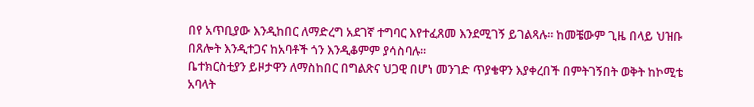በየ አጥቢያው እንዲከበር ለማድረግ አደገኛ ተግባር እየተፈጸመ እንደሚገኝ ይገልጻሉ፡፡ ከመቼውም ጊዜ በላይ ህዝቡ በጸሎት እንዲተጋና ከአባቶች ጎን እንዲቆምም ያሳስባሉ፡፡
ቤተክርስቲያን ይዞታዋን ለማስከበር በግልጽና ህጋዊ በሆነ መንገድ ጥያቄዋን እያቀረበች በምትገኝበት ወቅት ከኮሚቴ አባላት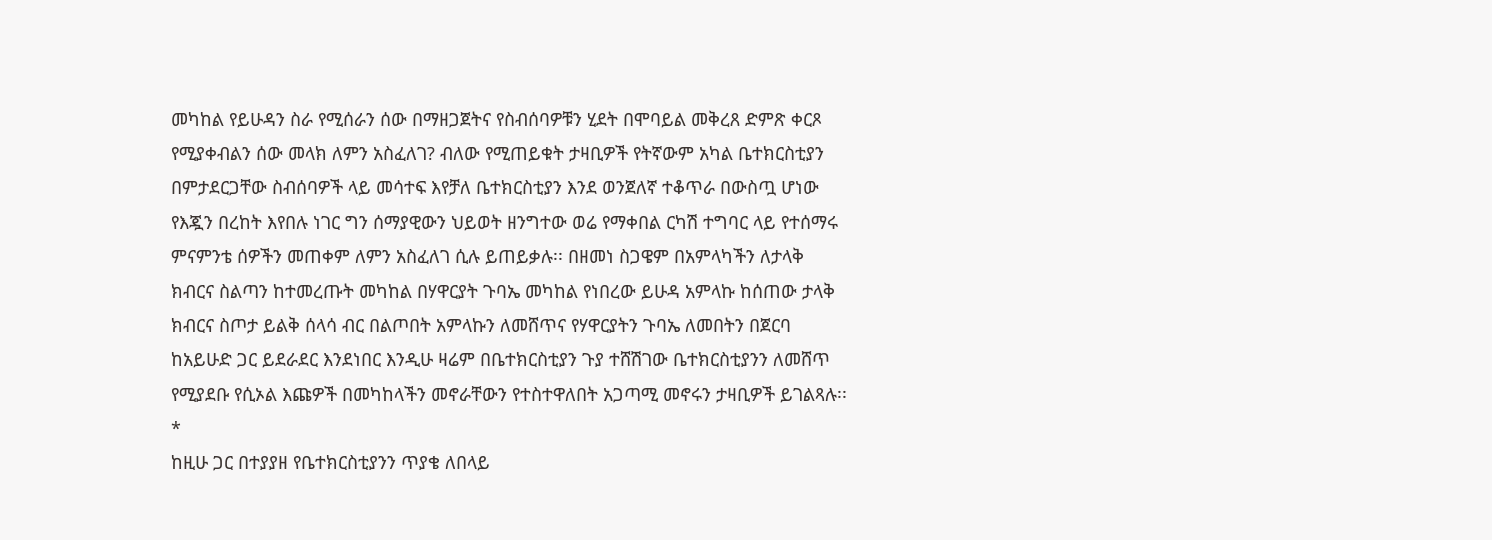መካከል የይሁዳን ስራ የሚሰራን ሰው በማዘጋጀትና የስብሰባዎቹን ሂደት በሞባይል መቅረጸ ድምጽ ቀርጾ የሚያቀብልን ሰው መላክ ለምን አስፈለገ? ብለው የሚጠይቁት ታዛቢዎች የትኛውም አካል ቤተክርስቲያን በምታደርጋቸው ስብሰባዎች ላይ መሳተፍ እየቻለ ቤተክርስቲያን እንደ ወንጀለኛ ተቆጥራ በውስጧ ሆነው የእጇን በረከት እየበሉ ነገር ግን ሰማያዊውን ህይወት ዘንግተው ወሬ የማቀበል ርካሽ ተግባር ላይ የተሰማሩ ምናምንቴ ሰዎችን መጠቀም ለምን አስፈለገ ሲሉ ይጠይቃሉ፡፡ በዘመነ ስጋዌም በአምላካችን ለታላቅ ክብርና ስልጣን ከተመረጡት መካከል በሃዋርያት ጉባኤ መካከል የነበረው ይሁዳ አምላኩ ከሰጠው ታላቅ ክብርና ስጦታ ይልቅ ሰላሳ ብር በልጦበት አምላኩን ለመሸጥና የሃዋርያትን ጉባኤ ለመበትን በጀርባ ከአይሁድ ጋር ይደራደር እንደነበር እንዲሁ ዛሬም በቤተክርስቲያን ጉያ ተሸሽገው ቤተክርስቲያንን ለመሸጥ የሚያደቡ የሲኦል እጩዎች በመካከላችን መኖራቸውን የተስተዋለበት አጋጣሚ መኖሩን ታዛቢዎች ይገልጻሉ፡፡
*
ከዚሁ ጋር በተያያዘ የቤተክርስቲያንን ጥያቄ ለበላይ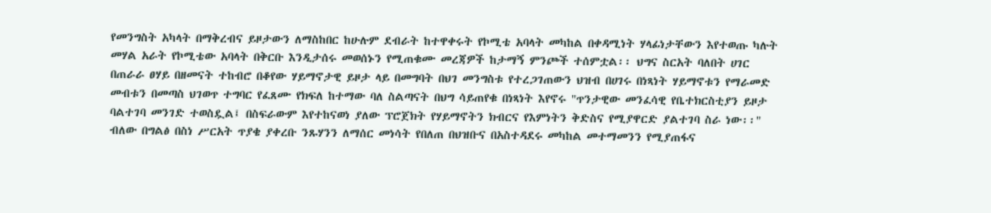የመንግስት አካላት በማቅረብና ይዞታውን ለማስከበር ከሁሉም ደብራት ከተዋቀሩት የኮሚቴ አባላት መካከል በቀዳሚነት ሃላፊነታቸውን እየተወጡ ካሉት መሃል አራት የኮሚቴው አባላት በቅርቡ እንዲታሰሩ መወሰኑን የሚጠቁሙ መረጃዎች ከታማኝ ምንጮች ተሰምቷል፡፡ ህግና ስርአት ባለበት ሀገር በጠራራ ፀሃይ በዘመናት ተከብሮ በቆየው ሃይማኖታዊ ይዞታ ላይ በመግባት በህገ መንግስቱ የተረጋገጠውን ህዝብ በሀገሩ በነጻነት ሃይማኖቱን የማራመድ መብቱን በመጣስ ህገወጥ ተግባር የፈጸሙ የክፍለ ከተማው ባለ ስልጣናት በህግ ሳይጠየቁ በነጻነት እየኖሩ "ጥንታዊው መንፈሳዊ የቤተክርስቲያን ይዞታ ባልተገባ መንገድ ተወስዷል፤ በስፍራውም እየተከናወነ ያለው ፕሮጀክት የሃይማኖትን ክብርና የእምነትን ቅድስና የሚያዋርድ ያልተገባ ስራ ነው፡፡" ብለው በግልፅ በስነ ሥርአት ጥያቄ ያቀረቡ ንጹሃንን ለማሰር መነሳት የበለጠ በህዝቡና በአስተዳደሩ መካከል መተማመንን የሚያጠፋና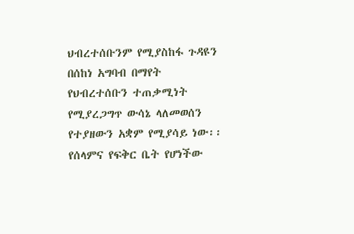ህብረተሰቡንም የሚያስከፋ ጉዳዩን በሰከነ አግባብ በማየት የህብረተሰቡን ተጠቃሚነት የሚያረጋግጥ ውሳኔ ላለመወሰን የተያዘውን አቋም የሚያሳይ ነው፡፡
የሰላምና የፍቅር ቤት የሆነችው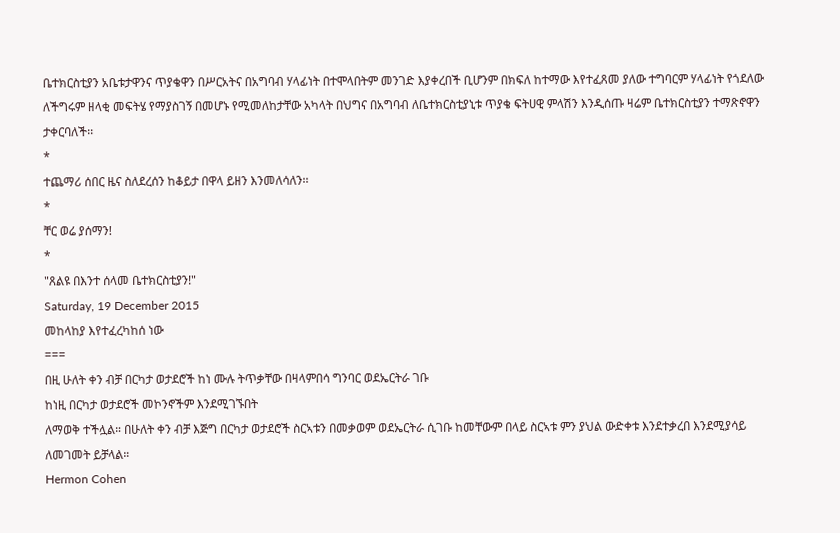ቤተክርስቲያን አቤቱታዋንና ጥያቄዋን በሥርአትና በአግባብ ሃላፊነት በተሞላበትም መንገድ እያቀረበች ቢሆንም በክፍለ ከተማው እየተፈጸመ ያለው ተግባርም ሃላፊነት የጎደለው ለችግሩም ዘላቂ መፍትሄ የማያስገኝ በመሆኑ የሚመለከታቸው አካላት በህግና በአግባብ ለቤተክርስቲያኒቱ ጥያቄ ፍትሀዊ ምላሽን እንዲሰጡ ዛሬም ቤተክርስቲያን ተማጽኖዋን ታቀርባለች፡፡
*
ተጨማሪ ሰበር ዜና ስለደረሰን ከቆይታ በዋላ ይዘን እንመለሳለን፡፡
*
ቸር ወሬ ያሰማን!
*
"ጸልዩ በእንተ ሰላመ ቤተክርስቲያን!"
Saturday, 19 December 2015
መከላከያ እየተፈረካከሰ ነው
===
በዚ ሁለት ቀን ብቻ በርካታ ወታደሮች ከነ ሙሉ ትጥቃቸው በዛላምበሳ ግንባር ወደኤርትራ ገቡ
ከነዚ በርካታ ወታደሮች መኮንኖችም እንደሚገኙበት
ለማወቅ ተችሏል። በሁለት ቀን ብቻ እጅግ በርካታ ወታደሮች ስርኣቱን በመቃወም ወደኤርትራ ሲገቡ ከመቸውም በላይ ስርኣቱ ምን ያህል ውድቀቱ እንደተቃረበ እንደሚያሳይ ለመገመት ይቻላል።
Hermon Cohen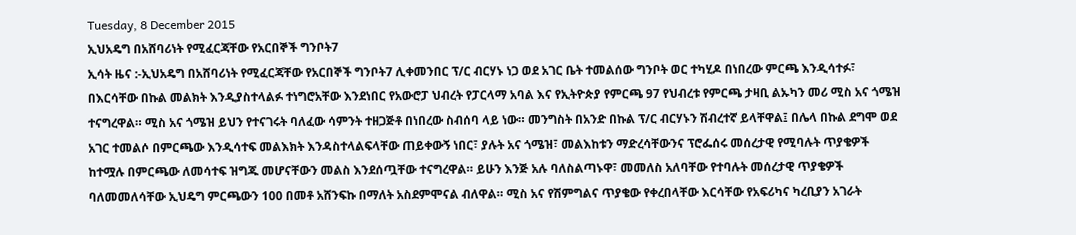Tuesday, 8 December 2015
ኢህአዴግ በአሸባሪነት የሚፈርጃቸው የአርበኞች ግንቦት7
ኢሳት ዜና :-ኢህአዴግ በአሸባሪነት የሚፈርጃቸው የአርበኞች ግንቦት7 ሊቀመንበር ፕ/ር ብርሃኑ ነጋ ወደ አገር ቤት ተመልሰው ግንቦት ወር ተካሂዶ በነበረው ምርጫ እንዲሳተፉ፣ በእርሳቸው በኩል መልክት እንዲያስተላልፉ ተነግሮአቸው እንደነበር የአውሮፓ ህብረት የፓርላማ አባል እና የኢትዮጵያ የምርጫ 97 የህብረቱ የምርጫ ታዛቢ ልኡካን መሪ ሚስ አና ጎሜዝ ተናግረዋል። ሚስ አና ጎሜዝ ይህን የተናገሩት ባለፈው ሳምንት ተዘጋጅቶ በነበረው ስብሰባ ላይ ነው። መንግስት በአንድ በኩል ፕ/ር ብርሃኑን ሽብረተኛ ይላቸዋል፤ በሌላ በኩል ደግሞ ወደ አገር ተመልሶ በምርጫው እንዲሳተፍ መልእክት እንዳስተላልፍላቸው ጠይቀውኝ ነበር፣ ያሉት አና ጎሜዝ፣ መልእከቱን ማድረሳቸውንና ፕሮፌሰሩ መሰረታዊ የሚባሉት ጥያቄዎች ከተሟሉ በምርጫው ለመሳተፍ ዝግጁ መሆናቸውን መልስ እንደሰጧቸው ተናግረዋል። ይሁን እንጅ አሉ ባለስልጣኑዋ፣ መመለስ አለባቸው የተባሉት መሰረታዊ ጥያቄዎች ባለመመለሳቸው ኢህዴግ ምርጫውን 100 በመቶ አሸንፍኩ በማለት አስደምሞናል ብለዋል። ሚስ አና የሽምግልና ጥያቄው የቀረበላቸው እርሳቸው የአፍሪካና ካረቢያን አገራት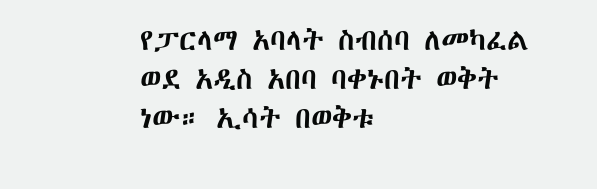የፓርላማ አባላት ስብሰባ ለመካፈል ወደ አዲስ አበባ ባቀኑበት ወቅት ነው። ኢሳት በወቅቱ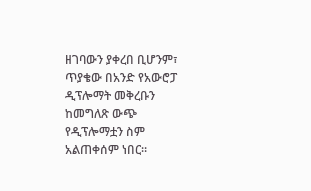ዘገባውን ያቀረበ ቢሆንም፣ ጥያቄው በአንድ የአውሮፓ ዲፕሎማት መቅረቡን ከመግለጽ ውጭ የዲፕሎማቷን ስም አልጠቀሰም ነበር።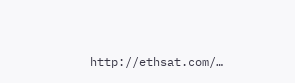http://ethsat.com/…